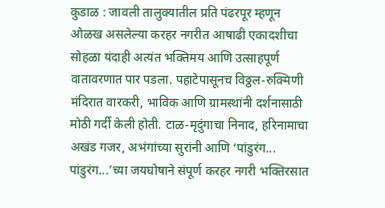कुडाळ : जावली तालुक्यातील प्रति पंढरपूर म्हणून ओळख असलेल्या करहर नगरीत आषाढी एकादशीचा सोहळा यंदाही अत्यंत भक्तिमय आणि उत्साहपूर्ण वातावरणात पार पडला. पहाटेपासूनच विठ्ठल-रुक्मिणी मंदिरात वारकरी, भाविक आणि ग्रामस्थांनी दर्शनासाठी मोठी गर्दी केली होती. टाळ-मृदुंगाचा निनाद, हरिनामाचा अखंड गजर, अभंगांच्या सुरांनी आणि ‘पांडुरंग... पांडुरंग...’च्या जयघोषाने संपूर्ण करहर नगरी भक्तिरसात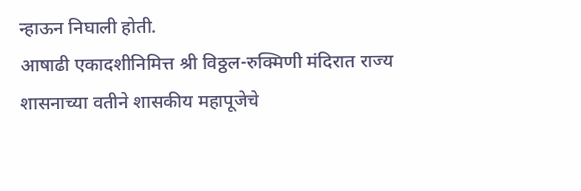न्हाऊन निघाली होती.
आषाढी एकादशीनिमित्त श्री विठ्ठल-रुक्मिणी मंदिरात राज्य शासनाच्या वतीने शासकीय महापूजेचे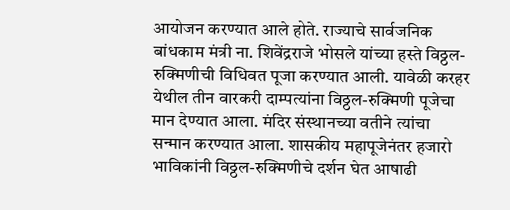आयोजन करण्यात आले होते. राज्याचे सार्वजनिक बांधकाम मंत्री ना. शिवेंद्रराजे भोसले यांच्या हस्ते विठ्ठल-रुक्मिणीची विधिवत पूजा करण्यात आली. यावेळी करहर येथील तीन वारकरी दाम्पत्यांना विठ्ठल-रुक्मिणी पूजेचा मान देण्यात आला. मंदिर संस्थानच्या वतीने त्यांचा सन्मान करण्यात आला. शासकीय महापूजेनंतर हजारो भाविकांनी विठ्ठल-रुक्मिणीचे दर्शन घेत आषाढी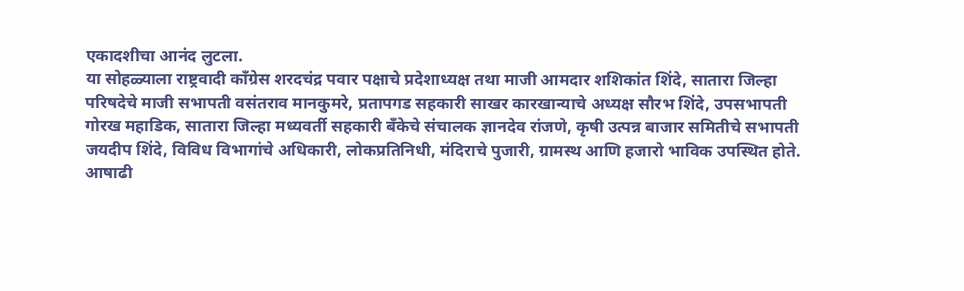एकादशीचा आनंद लुटला.
या सोहळ्याला राष्ट्रवादी काँग्रेस शरदचंद्र पवार पक्षाचे प्रदेशाध्यक्ष तथा माजी आमदार शशिकांत शिंदे, सातारा जिल्हा परिषदेचे माजी सभापती वसंतराव मानकुमरे, प्रतापगड सहकारी साखर कारखान्याचे अध्यक्ष सौरभ शिंदे, उपसभापती गोरख महाडिक, सातारा जिल्हा मध्यवर्ती सहकारी बँकेचे संचालक ज्ञानदेव रांजणे, कृषी उत्पन्न बाजार समितीचे सभापती जयदीप शिंदे, विविध विभागांचे अधिकारी, लोकप्रतिनिधी, मंदिराचे पुजारी, ग्रामस्थ आणि हजारो भाविक उपस्थित होते.
आषाढी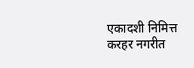एकादशी निमित्त करहर नगरीत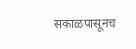सकाळपासूनच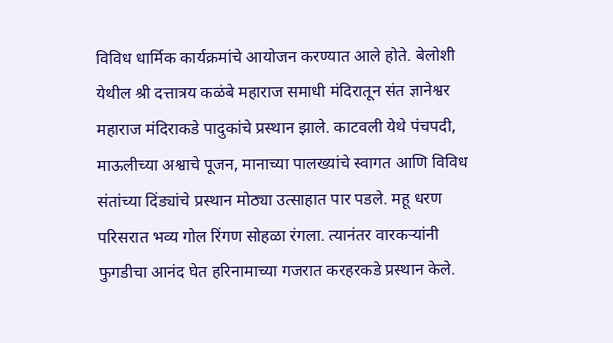विविध धार्मिक कार्यक्रमांचे आयोजन करण्यात आले होते. बेलोशी येथील श्री दत्तात्रय कळंबे महाराज समाधी मंदिरातून संत ज्ञानेश्वर महाराज मंदिराकडे पादुकांचे प्रस्थान झाले. काटवली येथे पंचपदी, माऊलीच्या अश्वाचे पूजन, मानाच्या पालख्यांचे स्वागत आणि विविध संतांच्या दिंड्यांचे प्रस्थान मोठ्या उत्साहात पार पडले. महू धरण परिसरात भव्य गोल रिंगण सोहळा रंगला. त्यानंतर वारकऱ्यांनी फुगडीचा आनंद घेत हरिनामाच्या गजरात करहरकडे प्रस्थान केले.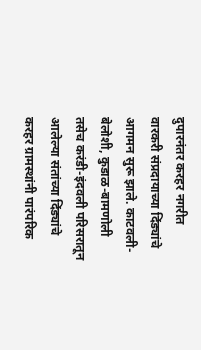दुपारनंतर करहर नगरीत वारकरी संप्रदायाच्या दिंड्यांचे आगमन सुरू झाले. काटवली-बेलोशी, कुडाळ-बामणोली तसेच करंडी-इंदवली परिसरातून आलेल्या संतांच्या दिंड्यांचे करहर ग्रामस्थांनी पारंपरिक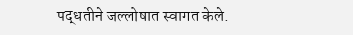पद्धतीने जल्लोषात स्वागत केले.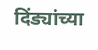दिंड्यांच्या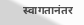स्वागतानंतर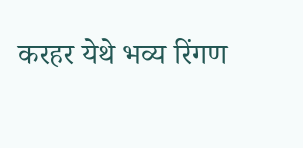करहर येथे भव्य रिंगण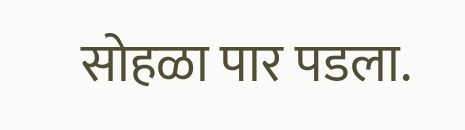सोहळा पार पडला.